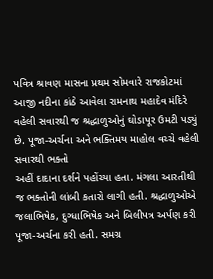પવિત્ર શ્રાવણ માસના પ્રથમ સોમવારે રાજકોટમાં આજી નદીના કાંઠે આવેલા રામનાથ મહાદેવ મંદિરે વહેલી સવારથી જ શ્રદ્ધાળુઓનું ઘોડાપૂર ઉમટી પડ્યું છે. પૂજા-અર્ચના અને ભક્તિમય માહોલ વચ્ચે વહેલી સવારથી ભક્તો
અહીં દાદાના દર્શને પહોંચ્યા હતા. મંગલા આરતીથી જ ભક્તોની લાંબી કતારો લાગી હતી. શ્રદ્ધાળુઓએ જલાભિષેક, દુગ્ધાભિષેક અને બિલીપત્ર અર્પણ કરી પૂજા-અર્ચના કરી હતી. સમગ્ર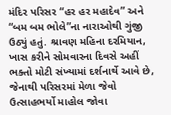મંદિર પરિસર “હર હર મહાદેવ” અને
“બમ બમ ભોલે”ના નારાઓથી ગુંજી ઉઠ્યું હતું. શ્રાવણ મહિના દરમિયાન, ખાસ કરીને સોમવારના દિવસે અહીં ભક્તો મોટી સંખ્યામાં દર્શનાર્થે આવે છે, જેનાથી પરિસરમાં મેળા જેવો ઉત્સાહભર્યો માહોલ જોવા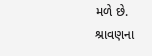મળે છે.
શ્રાવણના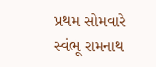પ્રથમ સોમવારે સ્વંભૂ રામનાથ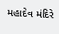મહાદેવ મંદિરે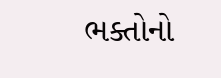ભક્તોનો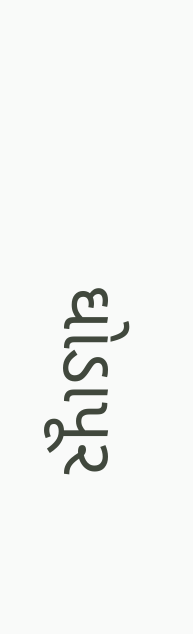ઘોડાપૂર